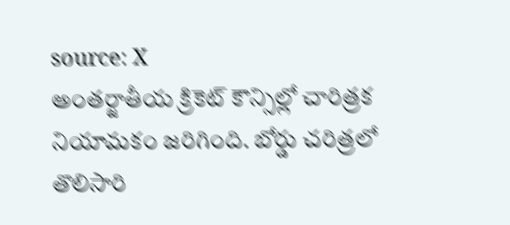source: X
అంతర్జాతీయ క్రికెట్ కౌన్సిల్లో చారిత్రక నియామకం జరిగింది. బోర్డు చరిత్రలో తొలిసారి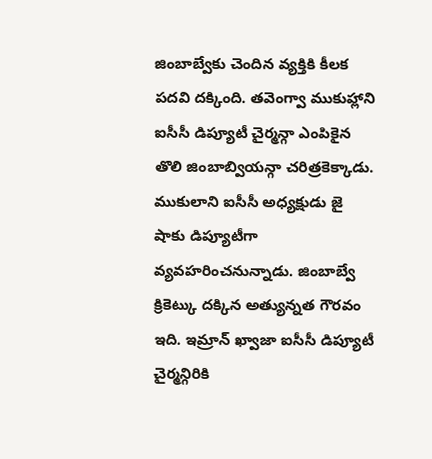జింబాబ్వేకు చెందిన వ్యక్తికి కీలక పదవి దక్కింది. తవెంగ్వా ముకుహ్లాని ఐసీసీ డిప్యూటీ చైర్మన్గా ఎంపికైన తొలి జింబాబ్వియన్గా చరిత్రకెక్కాడు. ముకులాని ఐసీసీ అధ్యక్షుడు జై షాకు డిప్యూటీగా వ్యవహరించనున్నాడు. జింబాబ్వే క్రికెట్కు దక్కిన అత్యున్నత గౌరవం ఇది. ఇమ్రాన్ ఖ్వాజా ఐసీసీ డిప్యూటీ చైర్మన్గిరికి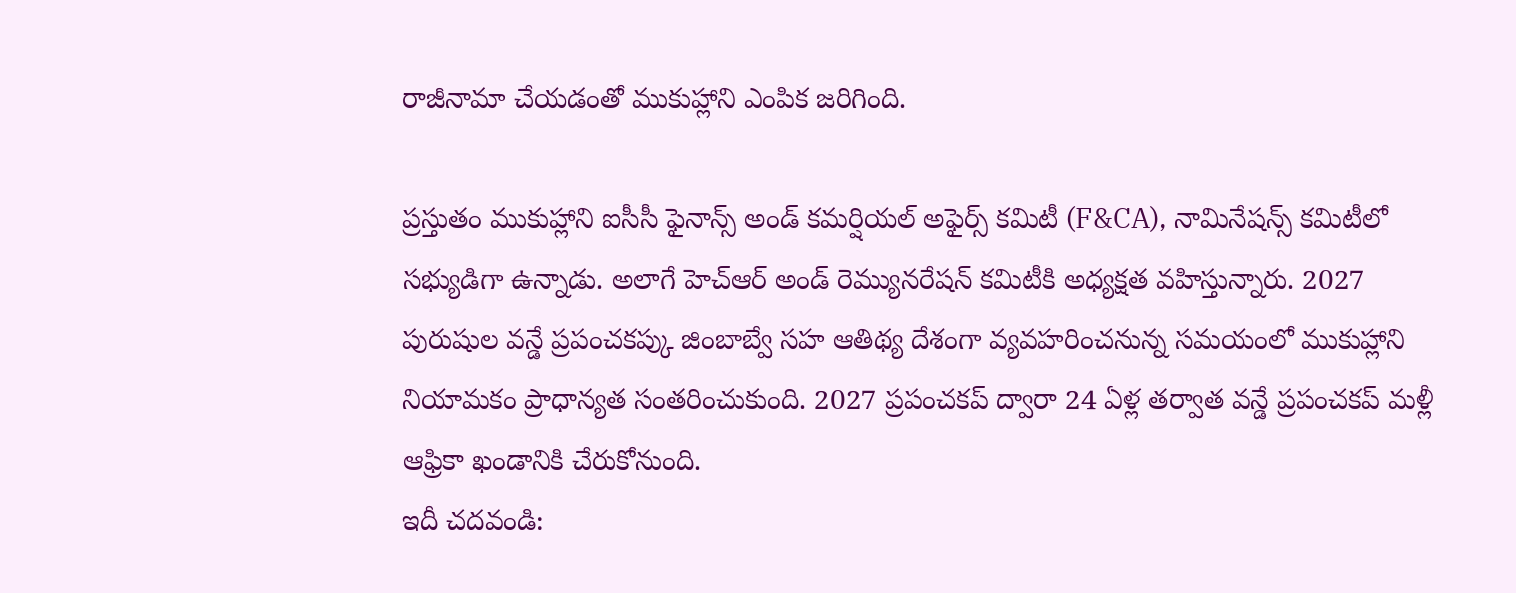రాజీనామా చేయడంతో ముకుహ్లాని ఎంపిక జరిగింది.

ప్రస్తుతం ముకుహ్లాని ఐసీసీ ఫైనాన్స్ అండ్ కమర్షియల్ అఫైర్స్ కమిటీ (F&CA), నామినేషన్స్ కమిటీలో సభ్యుడిగా ఉన్నాడు. అలాగే హెచ్ఆర్ అండ్ రెమ్యునరేషన్ కమిటీకి అధ్యక్షత వహిస్తున్నారు. 2027 పురుషుల వన్డే ప్రపంచకప్కు జింబాబ్వే సహ ఆతిథ్య దేశంగా వ్యవహరించనున్న సమయంలో ముకుహ్లాని నియామకం ప్రాధాన్యత సంతరించుకుంది. 2027 ప్రపంచకప్ ద్వారా 24 ఏళ్ల తర్వాత వన్డే ప్రపంచకప్ మళ్లీ ఆఫ్రికా ఖండానికి చేరుకోనుంది.
ఇదీ చదవండి: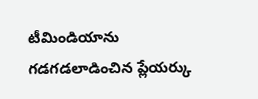టీమిండియాను గడగడలాడించిన ప్లేయర్కు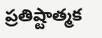ప్రతిష్టాత్మక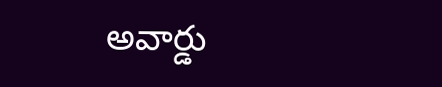అవార్డు